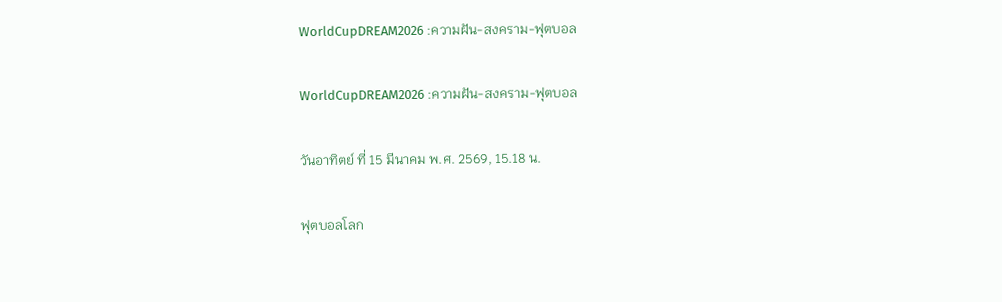WorldCupDREAM2026 :ความฝัน-สงคราม-ฟุตบอล

WorldCupDREAM2026 :ความฝัน-สงคราม-ฟุตบอล

วันอาทิตย์ ที่ 15 มีนาคม พ.ศ. 2569, 15.18 น.

ฟุตบอลโลก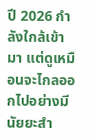ปี 2026 กำลังใกล้เข้ามา แต่ดูเหมือนจะไกลออกไปอย่างมีนัยยะสำ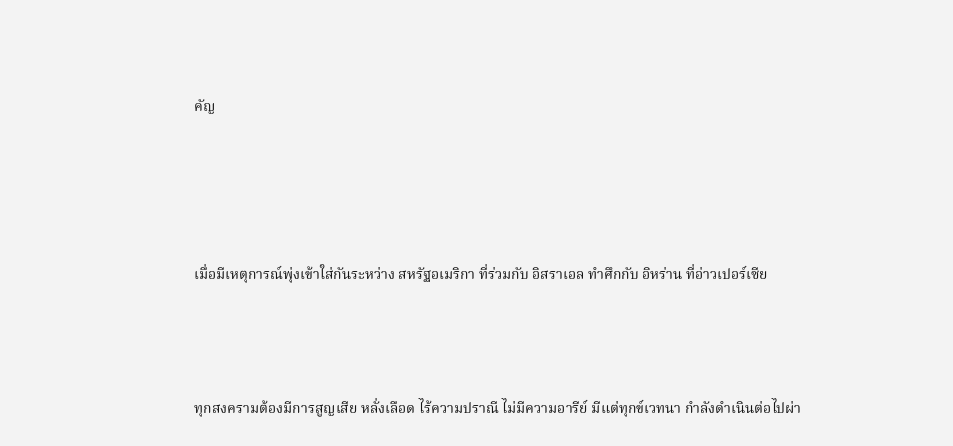คัญ




เมื่อมีเหตุการณ์พุ่งเข้าใส่กันระหว่าง สหรัฐอเมริกา ที่ร่วมกับ อิสราเอล ทำศึกกับ อิหร่าน ที่อ่าวเปอร์เซีย



ทุกสงครามต้องมีการสูญเสีย หลั่งเลือด ไร้ความปราณี ไม่มีความอารีย์ มีแต่ทุกข์เวทนา กำลังดำเนินต่อไปผ่า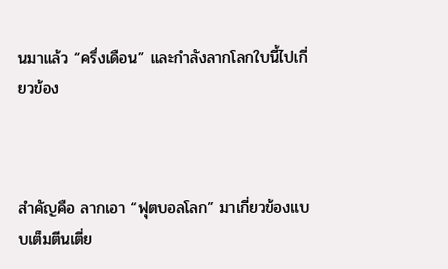นมาแล้ว “ครึ่งเดือน” และกำลังลากโลกใบนี้ไปเกี่ยวข้อง



สำคัญคือ ลากเอา “ฟุตบอลโลก” มาเกี่ยวข้องแบบเต็มตีนเตี่ย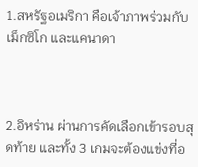1.สหรัฐอเมริกา คือเจ้าภาพร่วมกับ เม็กซิโก และแคนาดา



2.อิหร่าน ผ่านการคัดเลือกเข้ารอบสุดท้าย และทั้ง 3 เกมจะต้องแข่งที่อ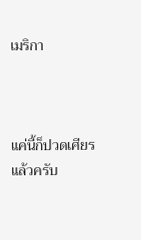เมริกา



แค่นี้ก็ปวดเศียรแล้วครับ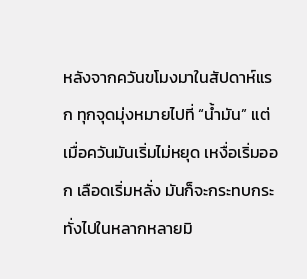หลังจากควันขโมงมาในสัปดาห์แรก ทุกจุดมุ่งหมายไปที่ “น้ำมัน” แต่เมื่อควันมันเริ่มไม่หยุด เหงื่อเริ่มออก เลือดเริ่มหลั่ง มันก็จะกระทบกระทั่งไปในหลากหลายมิ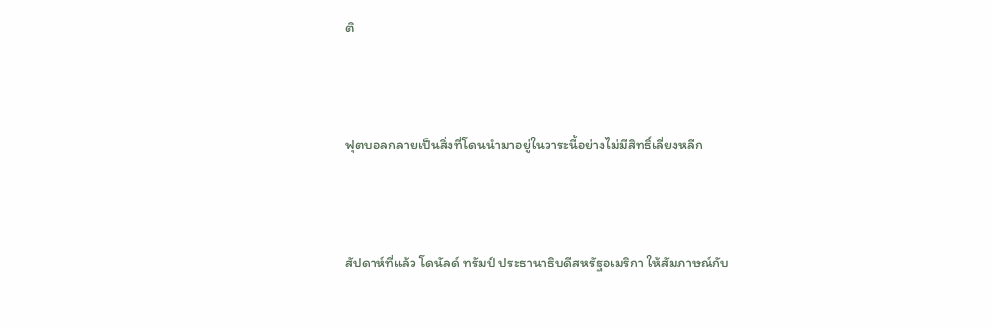ติ



ฟุตบอลกลายเป็นสิ่งที่โดนนำมาอยู่ในวาระนี้อย่างไม่มีสิทธิ์เลี่ยงหลีก



สัปดาห์ที่แล้ว โดนัลด์ ทรัมป์ ประธานาธิบดีสหรัฐอเมริกา ให้สัมภาษณ์กับ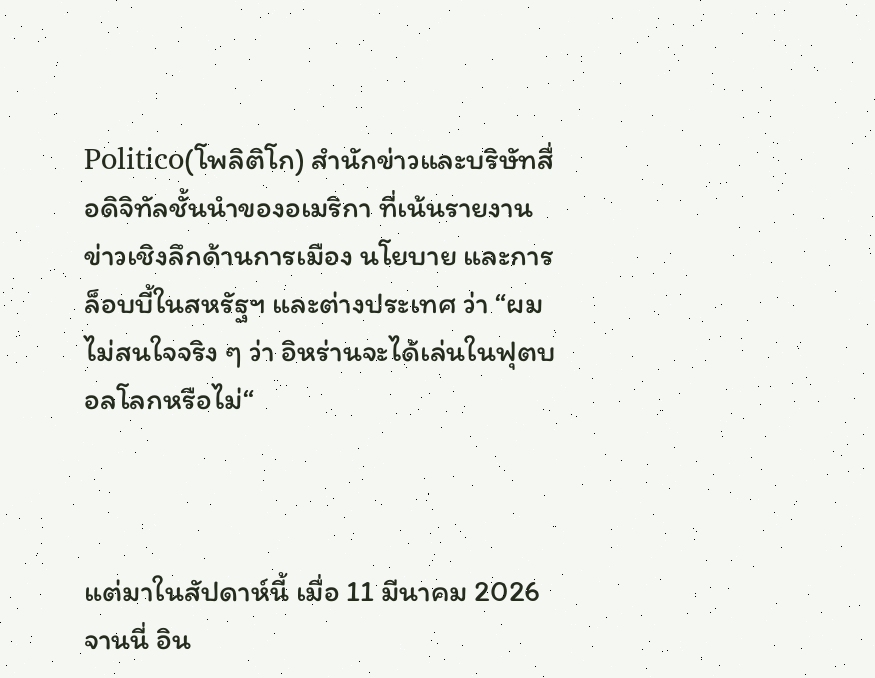Politico(โพลิติโก) สำนักข่าวและบริษัทสื่อดิจิทัลชั้นนำของอเมริกา ที่เน้นรายงานข่าวเชิงลึกด้านการเมือง นโยบาย และการล็อบบี้ในสหรัฐฯ และต่างประเทศ ว่า “ผมไม่สนใจจริง ๆ ว่า อิหร่านจะได้เล่นในฟุตบอลโลกหรือไม่“



แต่มาในสัปดาห์นี้ เมื่อ 11 มีนาคม 2026 จานนี่ อิน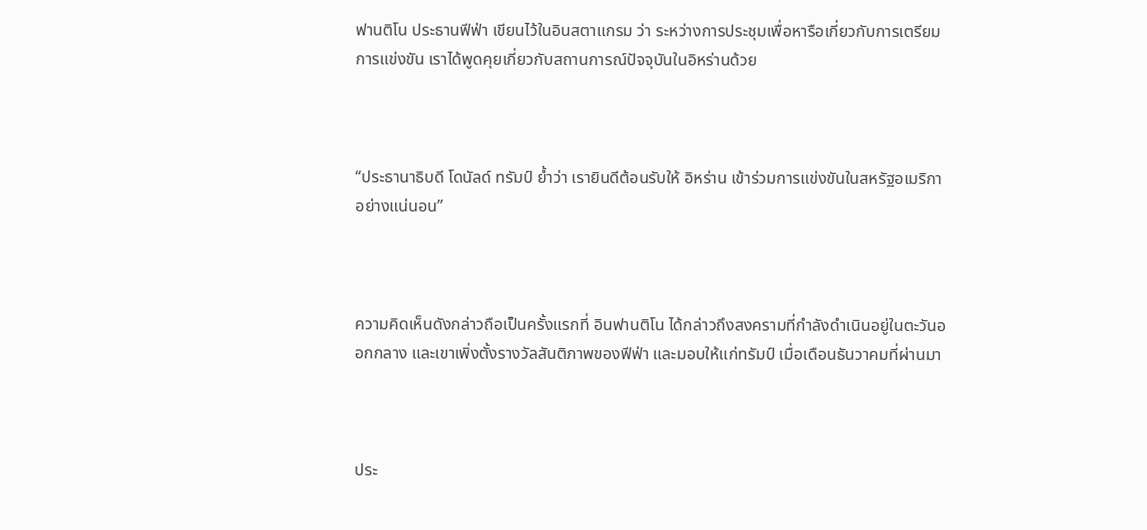ฟานติโน ประธานฟีฟ่า เขียนไว้ในอินสตาแกรม ว่า ระหว่างการประชุมเพื่อหารือเกี่ยวกับการเตรียมการแข่งขัน เราได้พูดคุยเกี่ยวกับสถานการณ์ปัจจุบันในอิหร่านด้วย



“ประธานาธิบดี โดนัลด์ ทรัมป์ ย้ำว่า เรายินดีต้อนรับให้ อิหร่าน เข้าร่วมการแข่งขันในสหรัฐอเมริกาอย่างแน่นอน”



ความคิดเห็นดังกล่าวถือเป็นครั้งแรกที่ อินฟานติโน ได้กล่าวถึงสงครามที่กำลังดำเนินอยู่ในตะวันออกกลาง และเขาเพิ่งตั้งรางวัลสันติภาพของฟีฟ่า และมอบให้แก่ทรัมป์ เมื่อเดือนธันวาคมที่ผ่านมา



ประ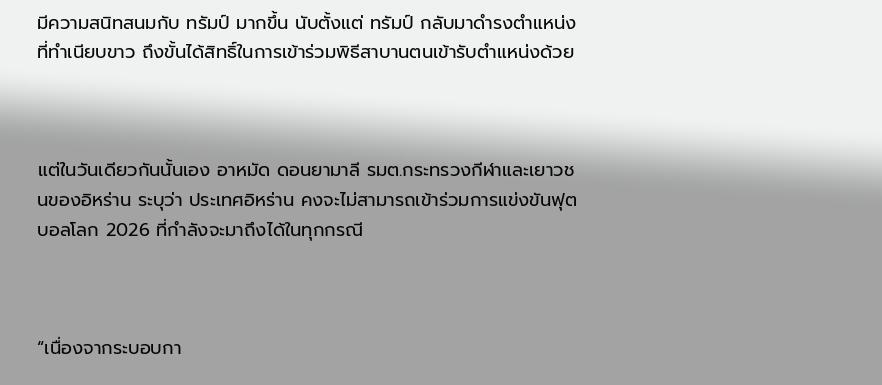มีความสนิทสนมกับ ทรัมป์ มากขึ้น นับตั้งแต่ ทรัมป์ กลับมาดำรงตำแหน่งที่ทำเนียบขาว ถึงขั้นได้สิทธิ์ในการเข้าร่วมพิธีสาบานตนเข้ารับตำแหน่งด้วย



แต่ในวันเดียวกันนั้นเอง อาหมัด ดอนยามาลี รมต.กระทรวงกีฬาและเยาวชนของอิหร่าน ระบุว่า ประเทศอิหร่าน คงจะไม่สามารถเข้าร่วมการแข่งขันฟุตบอลโลก 2026 ที่กำลังจะมาถึงได้ในทุกกรณี



“เนื่องจากระบอบกา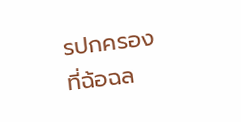รปกครองที่ฉ้อฉล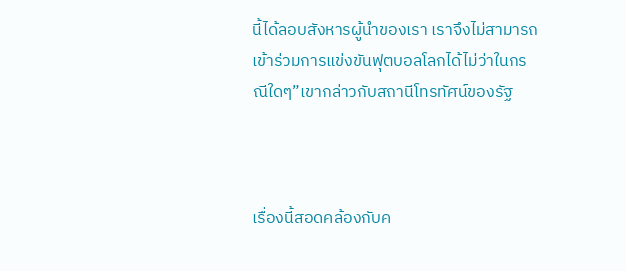นี้ได้ลอบสังหารผู้นำของเรา เราจึงไม่สามารถเข้าร่วมการแข่งขันฟุตบอลโลกได้ไม่ว่าในกรณีใดๆ”เขากล่าวกับสถานีโทรทัศน์ของรัฐ



เรื่องนี้สอดคล้องกับค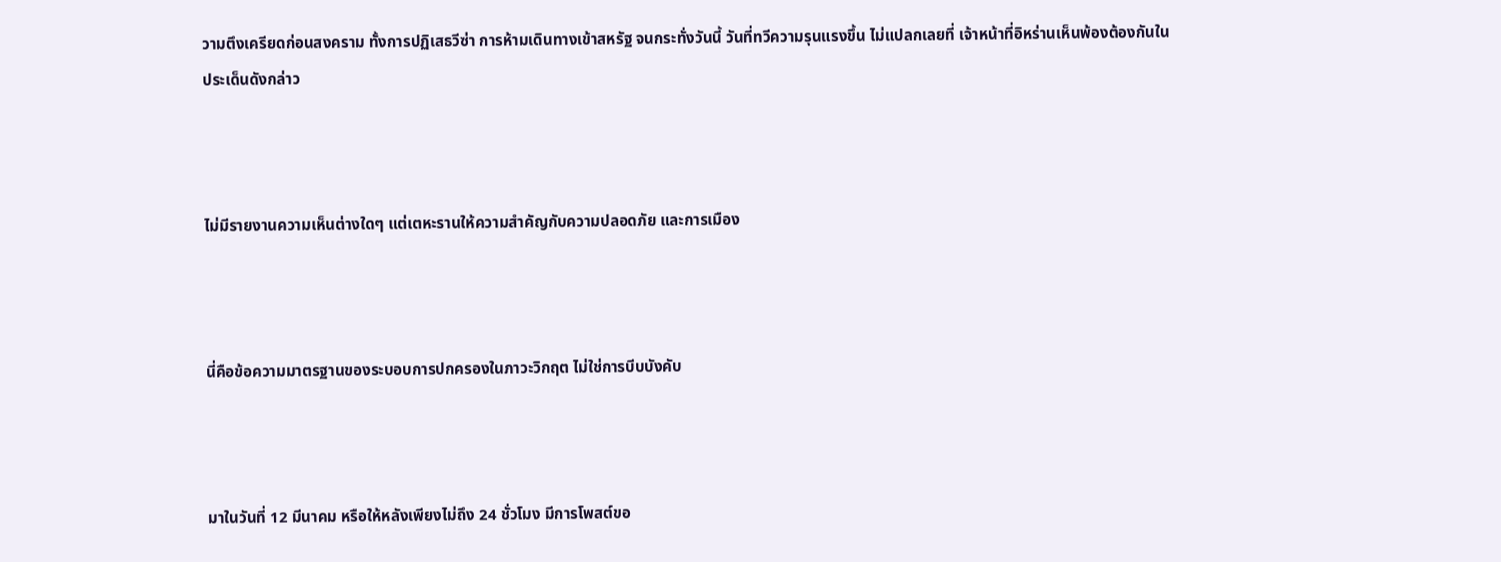วามตึงเครียดก่อนสงคราม ทั้งการปฏิเสธวีซ่า การห้ามเดินทางเข้าสหรัฐ จนกระทั่งวันนี้ วันที่ทวีความรุนแรงขึ้น ไม่แปลกเลยที่ เจ้าหน้าที่อิหร่านเห็นพ้องต้องกันในประเด็นดังกล่าว



ไม่มีรายงานความเห็นต่างใดๆ แต่เตหะรานให้ความสำคัญกับความปลอดภัย และการเมือง



นี่คือข้อความมาตรฐานของระบอบการปกครองในภาวะวิกฤต ไม่ใช่การบีบบังคับ



มาในวันที่ 12 มีนาคม หรือให้หลังเพียงไม่ถึง 24 ชั่วโมง มีการโพสต์ขอ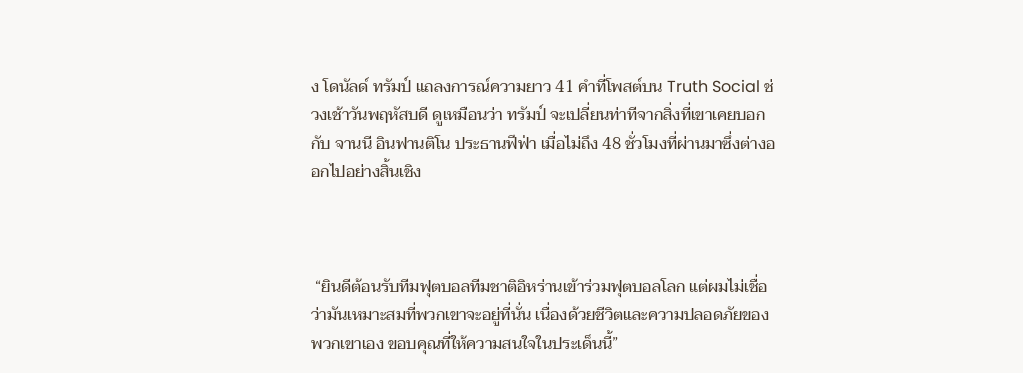ง โดนัลด์ ทรัมป์ แถลงการณ์ความยาว 41 คำที่โพสต์บน Truth Social ช่วงเช้าวันพฤหัสบดี ดูเหมือนว่า ทรัมป์ จะเปลี่ยนท่าทีจากสิ่งที่เขาเคยบอกกับ จานนี อินฟานติโน ประธานฟีฟ่า เมื่อไม่ถึง 48 ชั่วโมงที่ผ่านมาซึ่งต่างออกไปอย่างสิ้นเชิง



 “ยินดีต้อนรับทีมฟุตบอลทีมชาติอิหร่านเข้าร่วมฟุตบอลโลก แต่ผมไม่เชื่อว่ามันเหมาะสมที่พวกเขาจะอยู่ที่นั่น เนื่องด้วยชีวิตและความปลอดภัยของพวกเขาเอง ขอบคุณที่ให้ความสนใจในประเด็นนี้”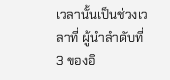เวลานั้นเป็นช่วงเวลาที่ ผู้นำลำดับที่ 3 ของอิ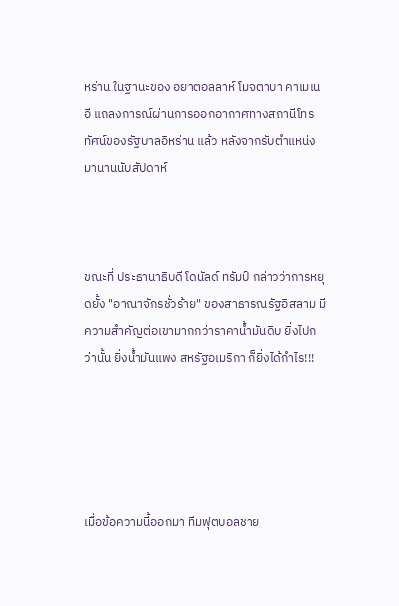หร่าน ในฐานะของ อยาตอลลาห์ โมจตาบา คาเมเนอี แถลงการณ์ผ่านการออกอากาศทางสถานีโทรทัศน์ของรัฐบาลอิหร่าน แล้ว หลังจากรับตำแหน่งมานานนับสัปดาห์



ขณะที่ ประธานาธิบดี โดนัลด์ ทรัมป์ กล่าวว่าการหยุดยั้ง "อาณาจักรชั่วร้าย" ของสาธารณรัฐอิสลาม มีความสำคัญต่อเขามากกว่าราคาน้ำมันดิบ ยิ่งไปกว่านั้น ยิ่งน้ำมันแพง สหรัฐอเมริกา ก็ยิ่งได้กำไร!!!





เมื่อข้อความนี้ออกมา ทีมฟุตบอลชาย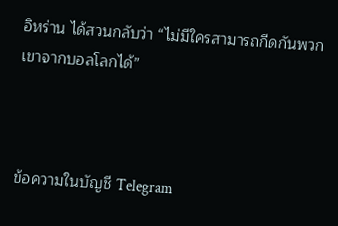อิหร่าน ได้สวนกลับว่า “ไม่มีใครสามารถกีดกันพวกเขาจากบอลโลกได้”



ข้อความในบัญชี Telegram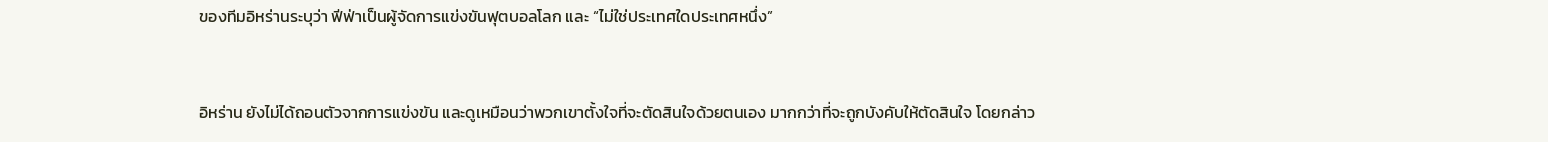ของทีมอิหร่านระบุว่า ฟีฟ่าเป็นผู้จัดการแข่งขันฟุตบอลโลก และ “ไม่ใช่ประเทศใดประเทศหนึ่ง”



อิหร่าน ยังไม่ได้ถอนตัวจากการแข่งขัน และดูเหมือนว่าพวกเขาตั้งใจที่จะตัดสินใจด้วยตนเอง มากกว่าที่จะถูกบังคับให้ตัดสินใจ โดยกล่าว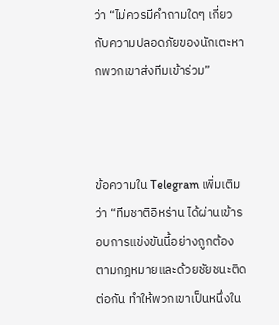ว่า “ไม่ควรมีคำถามใดๆ เกี่ยวกับความปลอดภัยของนักเตะหากพวกเขาส่งทีมเข้าร่วม”



ข้อความใน Telegram เพิ่มเติมว่า “ทีมชาติอิหร่าน ได้ผ่านเข้ารอบการแข่งขันนี้อย่างถูกต้องตามกฎหมายและด้วยชัยชนะติดต่อกัน ทำให้พวกเขาเป็นหนึ่งใน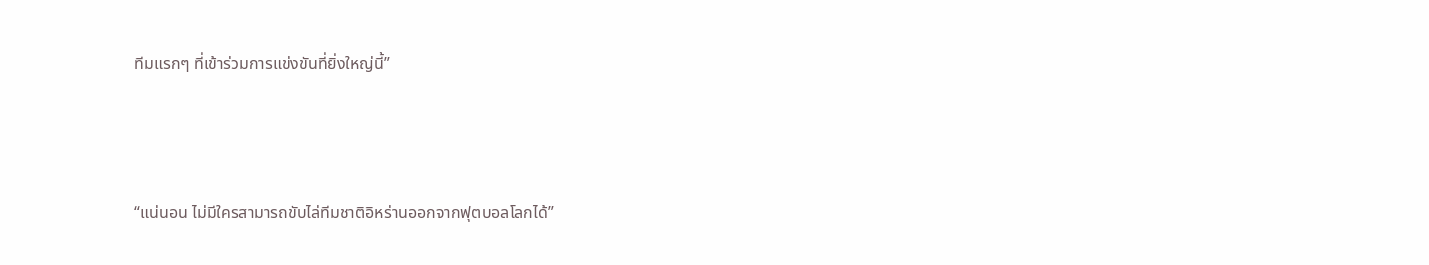ทีมแรกๆ ที่เข้าร่วมการแข่งขันที่ยิ่งใหญ่นี้”



“แน่นอน ไม่มีใครสามารถขับไล่ทีมชาติอิหร่านออกจากฟุตบอลโลกได้”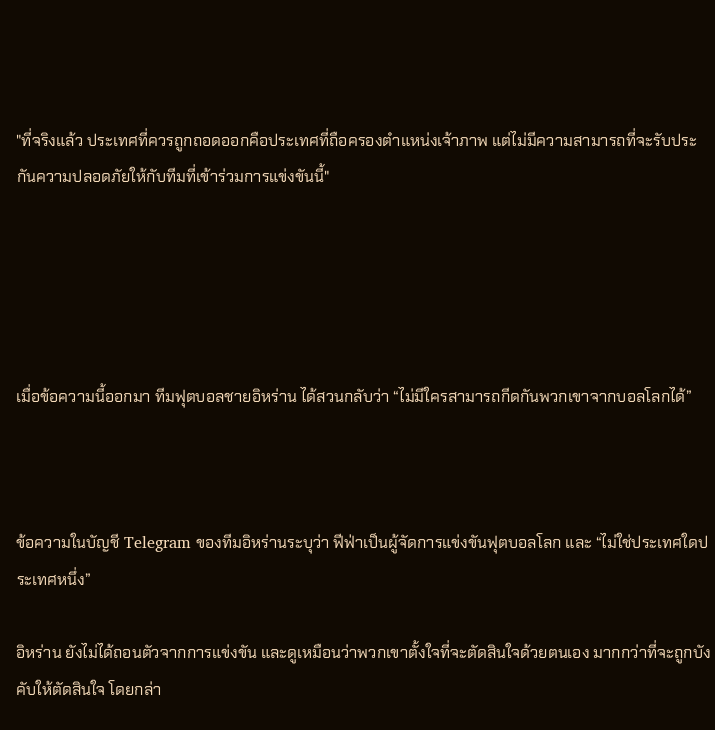"ที่จริงแล้ว ประเทศที่ควรถูกถอดออกคือประเทศที่ถือครองตำแหน่งเจ้าภาพ แต่ไม่มีความสามารถที่จะรับประกันความปลอดภัยให้กับทีมที่เข้าร่วมการแข่งขันนี้"





เมื่อข้อความนี้ออกมา ทีมฟุตบอลชายอิหร่าน ได้สวนกลับว่า “ไม่มีใครสามารถกีดกันพวกเขาจากบอลโลกได้”



ข้อความในบัญชี Telegram ของทีมอิหร่านระบุว่า ฟีฟ่าเป็นผู้จัดการแข่งขันฟุตบอลโลก และ “ไม่ใช่ประเทศใดประเทศหนึ่ง”

อิหร่าน ยังไม่ได้ถอนตัวจากการแข่งขัน และดูเหมือนว่าพวกเขาตั้งใจที่จะตัดสินใจด้วยตนเอง มากกว่าที่จะถูกบังคับให้ตัดสินใจ โดยกล่า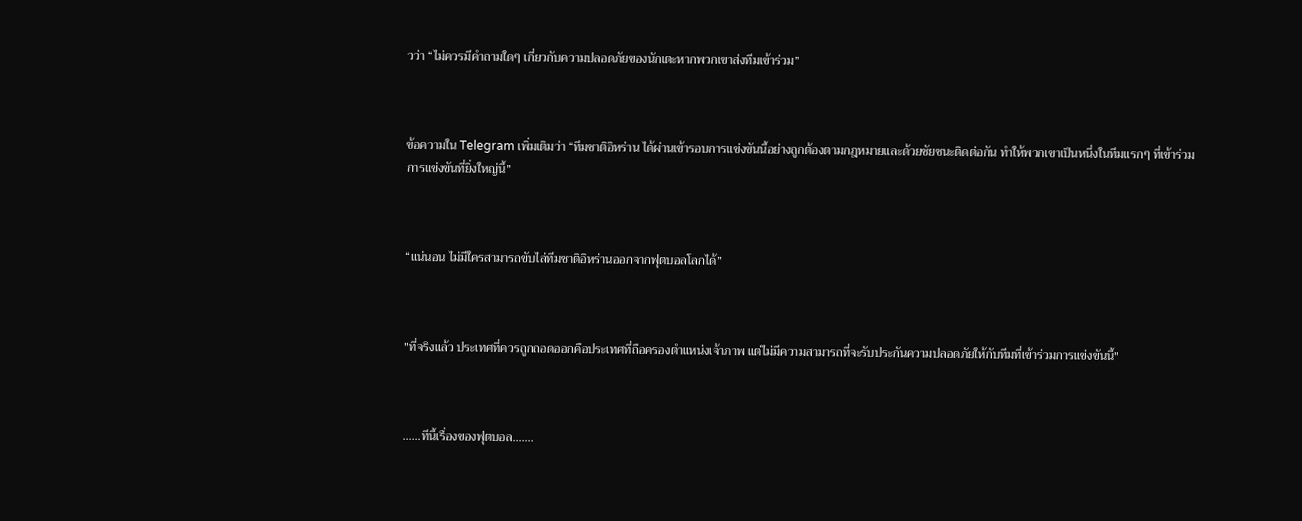วว่า “ไม่ควรมีคำถามใดๆ เกี่ยวกับความปลอดภัยของนักเตะหากพวกเขาส่งทีมเข้าร่วม”



ข้อความใน Telegram เพิ่มเติมว่า “ทีมชาติอิหร่าน ได้ผ่านเข้ารอบการแข่งขันนี้อย่างถูกต้องตามกฎหมายและด้วยชัยชนะติดต่อกัน ทำให้พวกเขาเป็นหนึ่งในทีมแรกๆ ที่เข้าร่วมการแข่งขันที่ยิ่งใหญ่นี้”



“แน่นอน ไม่มีใครสามารถขับไล่ทีมชาติอิหร่านออกจากฟุตบอลโลกได้”



"ที่จริงแล้ว ประเทศที่ควรถูกถอดออกคือประเทศที่ถือครองตำแหน่งเจ้าภาพ แต่ไม่มีความสามารถที่จะรับประกันความปลอดภัยให้กับทีมที่เข้าร่วมการแข่งขันนี้"



……ทีนี้เรื่องของฟุตบอล…….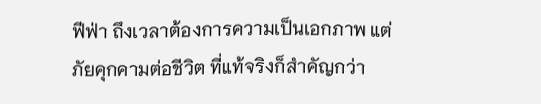ฟีฟ่า ถึงเวลาต้องการความเป็นเอกภาพ แต่ภัยคุกคามต่อชีวิต ที่แท้จริงก็สำคัญกว่า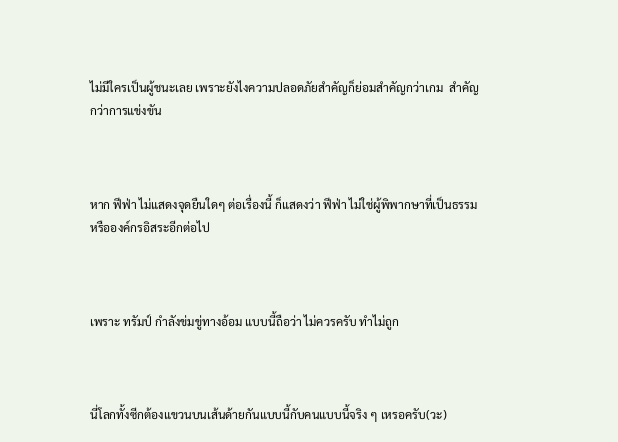ไม่มีใครเป็นผู้ชนะเลย เพราะยังไงความปลอดภัยสำคัญก็ย่อมสำคัญกว่าเกม  สำคัญกว่าการแข่งขัน



หาก ฟีฟ่า ไม่แสดงจุดยืนใดๆ ต่อเรื่องนี้ ก็แสดงว่า ฟีฟ่า ไม่ใช่ผู้พิพากษาที่เป็นธรรมหรือองค์กรอิสระอีกต่อไป



เพราะ ทรัมป์ กำลังข่มขู่ทางอ้อม แบบนี้ถือว่า ไม่ควรครับ ทำไม่ถูก



นี่โลกทั้งซีกต้องแขวนบนเส้นด้ายกันแบบนี้กับคนแบบนี้จริง ๆ เหรอครับ(วะ)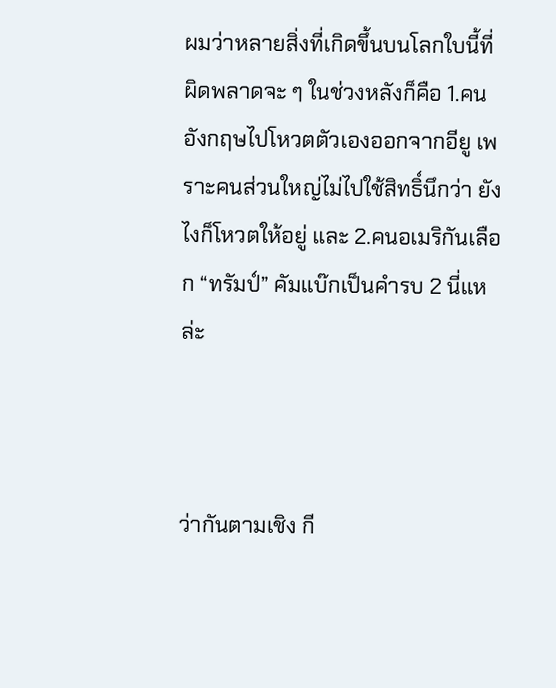ผมว่าหลายสิ่งที่เกิดขึ้นบนโลกใบนี้ที่ผิดพลาดจะ ๆ ในช่วงหลังก็คือ 1.คนอังกฤษไปโหวตตัวเองออกจากอียู เพราะคนส่วนใหญ่ไม่ไปใช้สิทธิ์นึกว่า ยังไงก็โหวตให้อยู่ และ 2.คนอเมริกันเลือก “ทรัมป์” คัมแบ๊กเป็นคำรบ 2 นี่แหล่ะ



ว่ากันตามเชิง กี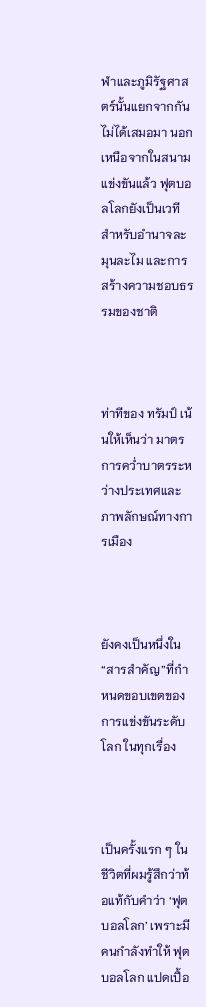ฬาและภูมิรัฐศาสตร์นั้นแยกจากกันไม่ได้เสมอมา นอกเหนือจากในสนามแข่งขันแล้ว ฟุตบอลโลกยังเป็นเวทีสำหรับอำนาจละมุนละไม และการสร้างความชอบธรรมของชาติ



ท่าทีของ ทรัมป์ เน้นให้เห็นว่า มาตรการคว่ำบาตรระหว่างประเทศและภาพลักษณ์ทางการเมือง



ยังคงเป็นหนึ่งใน“สารสำคัญ”ที่กำหนดขอบเขตของการแข่งขันระดับโลก ในทุกเรื่อง



เป็นครั้งแรก ๆ ในชีวิตที่ผมรู้สึกว่าท้อแท้กับคำว่า ‘ฟุตบอลโลก’ เพราะมีคนกำลังทำให้ ฟุตบอลโลก แปดเปื้อ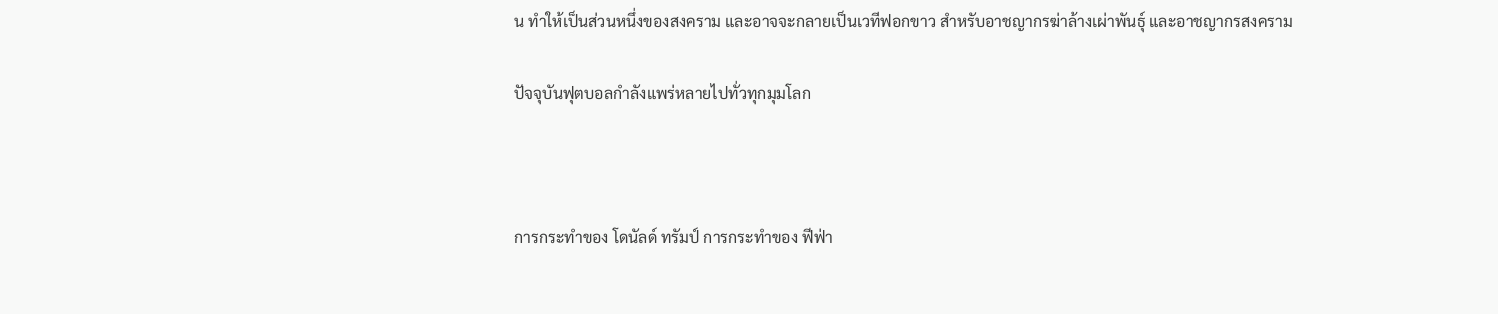น ทำให้เป็นส่วนหนึ่งของสงคราม และอาจจะกลายเป็นเวทีฟอกขาว สำหรับอาชญากรฆ่าล้างเผ่าพันธุ์ และอาชญากรสงคราม

ปัจจุบันฟุตบอลกำลังแพร่หลายไปทั่วทุกมุมโลก



การกระทำของ โดนัลด์ ทรัมป์ การกระทำของ ฟีฟ่า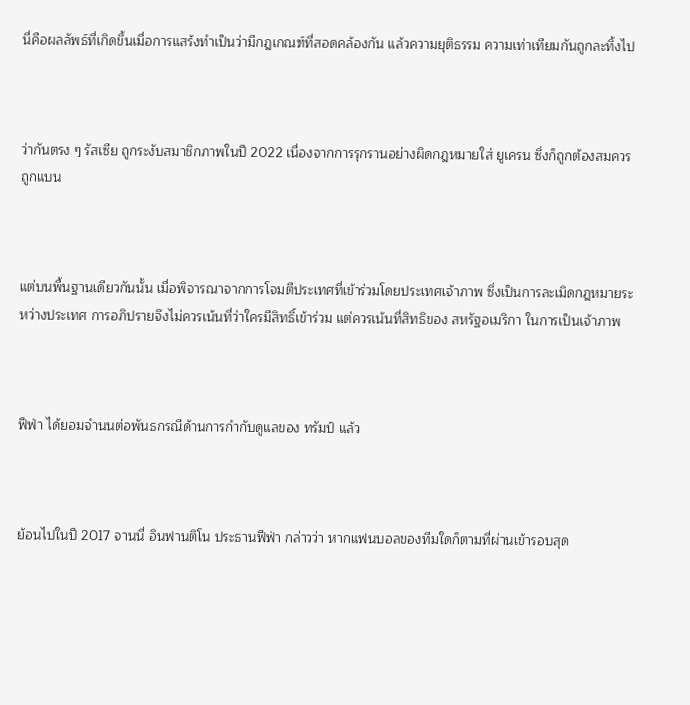นี่คือผลลัพธ์ที่เกิดขึ้นเมื่อการแสร้งทำเป็นว่ามีกฎเกณฑ์ที่สอดคล้องกัน แล้วความยุติธรรม ความเท่าเทียมกันถูกละทิ้งไป



ว่ากันตรง ๆ รัสเซีย ถูกระงับสมาชิกภาพในปี 2022 เนื่องจากการรุกรานอย่างผิดกฎหมายใส่ ยูเครน ซึ่งก็ถูกต้องสมควรถูกแบน



แต่บนพื้นฐานเดียวกันนั้น เมื่อพิจารณาจากการโจมตีประเทศที่เข้าร่วมโดยประเทศเจ้าภาพ ซึ่งเป็นการละเมิดกฎหมายระหว่างประเทศ การอภิปรายจึงไม่ควรเน้นที่ว่าใครมีสิทธิ์เข้าร่วม แต่ควรเน้นที่สิทธิของ สหรัฐอเมริกา ในการเป็นเจ้าภาพ



ฟีฟ่า ได้ยอมจำนนต่อพันธกรณีด้านการกำกับดูแลของ ทรัมป์ แล้ว



ย้อนไปในปี 2017 จานนี่ อินฟานติโน ประธานฟีฟ่า กล่าวว่า หากแฟนบอลของทีมใดก็ตามที่ผ่านเข้ารอบสุด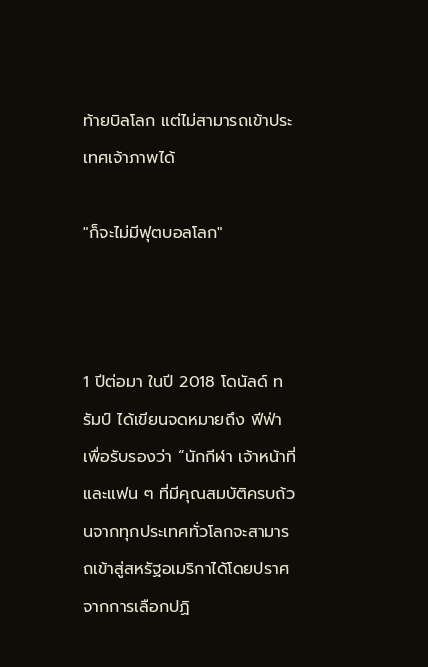ท้ายบิลโลก แต่ไม่สามารถเข้าประเทศเจ้าภาพได้

"ก็จะไม่มีฟุตบอลโลก"



1 ปีต่อมา ในปี 2018 โดนัลด์ ทรัมป์ ได้เขียนจดหมายถึง ฟีฟ่า เพื่อรับรองว่า “นักกีฬา เจ้าหน้าที่ และแฟน ๆ ที่มีคุณสมบัติครบถ้วนจากทุกประเทศทั่วโลกจะสามารถเข้าสู่สหรัฐอเมริกาได้โดยปราศจากการเลือกปฏิ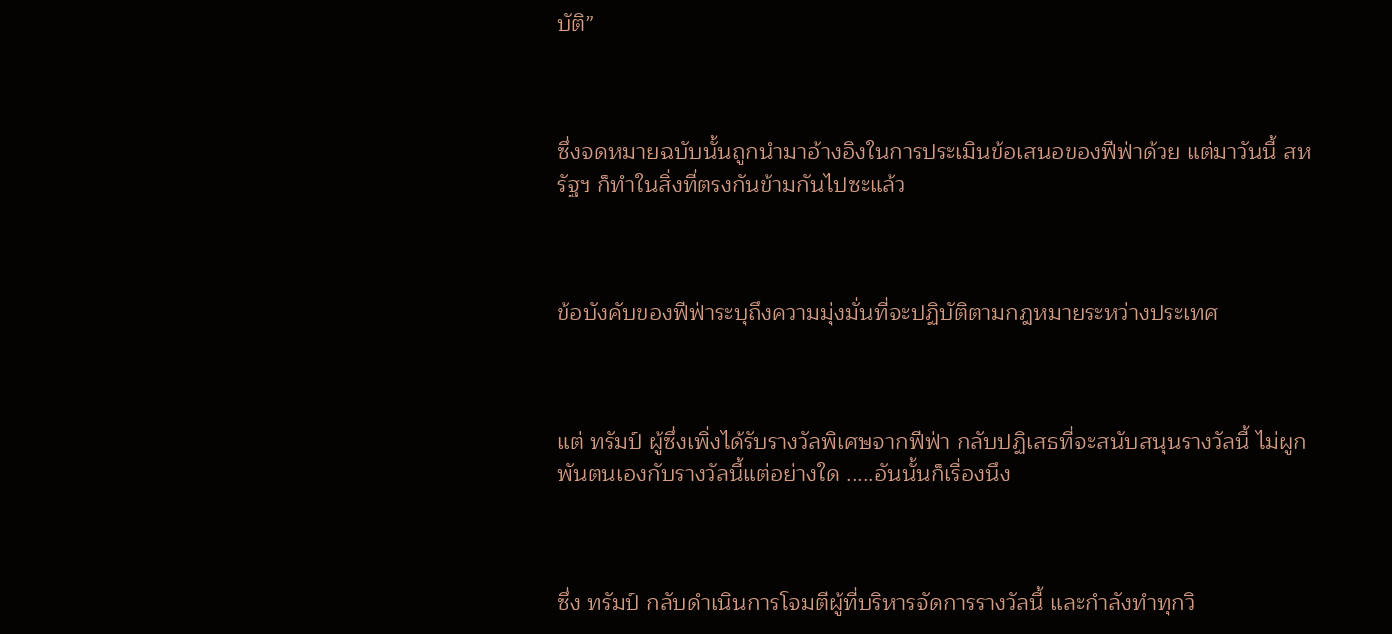บัติ”



ซึ่งจดหมายฉบับนั้นถูกนำมาอ้างอิงในการประเมินข้อเสนอของฟีฟ่าด้วย แต่มาวันนี้ สหรัฐฯ ก็ทำในสิ่งที่ตรงกันข้ามกันไปซะแล้ว



ข้อบังคับของฟีฟ่าระบุถึงความมุ่งมั่นที่จะปฏิบัติตามกฎหมายระหว่างประเทศ



แต่ ทรัมป์ ผู้ซึ่งเพิ่งได้รับรางวัลพิเศษจากฟีฟ่า กลับปฏิเสธที่จะสนับสนุนรางวัลนี้ ไม่ผูกพันตนเองกับรางวัลนี้แต่อย่างใด .....อันนั้นก็เรื่องนึง



ซึ่ง ทรัมป์ กลับดำเนินการโจมตีผู้ที่บริหารจัดการรางวัลนี้ และกำลังทำทุกวิ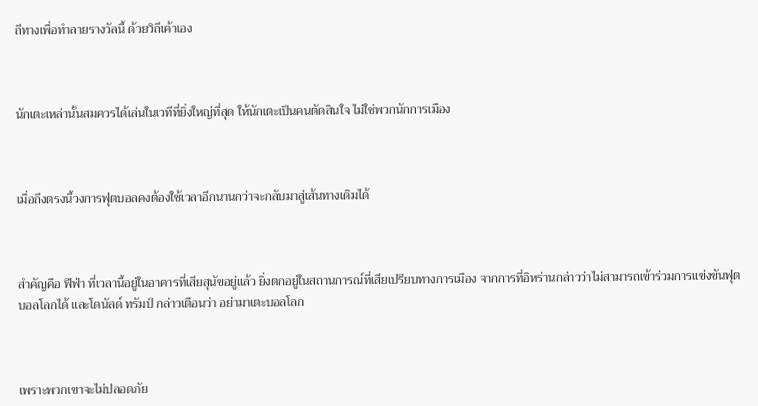ถีทางเพื่อทำลายรางวัลนี้ ด้วยวิถีเค้าเอง



นักเตะเหล่านั้นสมควรได้เล่นในเวทีที่ยิ่งใหญ่ที่สุด ให้นักเตะเป็นคนตัดสินใจ ไม่ใช่พวกนักการเมือง



เมื่อถึงตรงนี้วงการฟุตบอลคงต้องใช้เวลาอีกนานกว่าจะกลับมาสู่เส้นทางเดิมได้



สำคัญคือ ฟีฟ่า ที่เวลานี้อยู่ในอาคารที่เสียสุนัขอยู่แล้ว ยิ่งตกอยู่ในสถานการณ์ที่เสียเปรียบทางการเมือง จากการที่อิหร่านกล่าวว่าไม่สามารถเข้าร่วมการแข่งขันฟุตบอลโลกได้ และโดนัลด์ ทรัมป์ กล่าวเตือนว่า อย่ามาเตะบอลโลก



เพราะพวกเขาจะไม่ปลอดภัย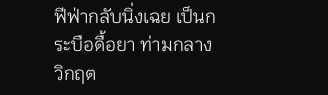ฟีฟ่ากลับนิ่งเฉย เป็นกระบือดื้อยา ท่ามกลางวิกฤต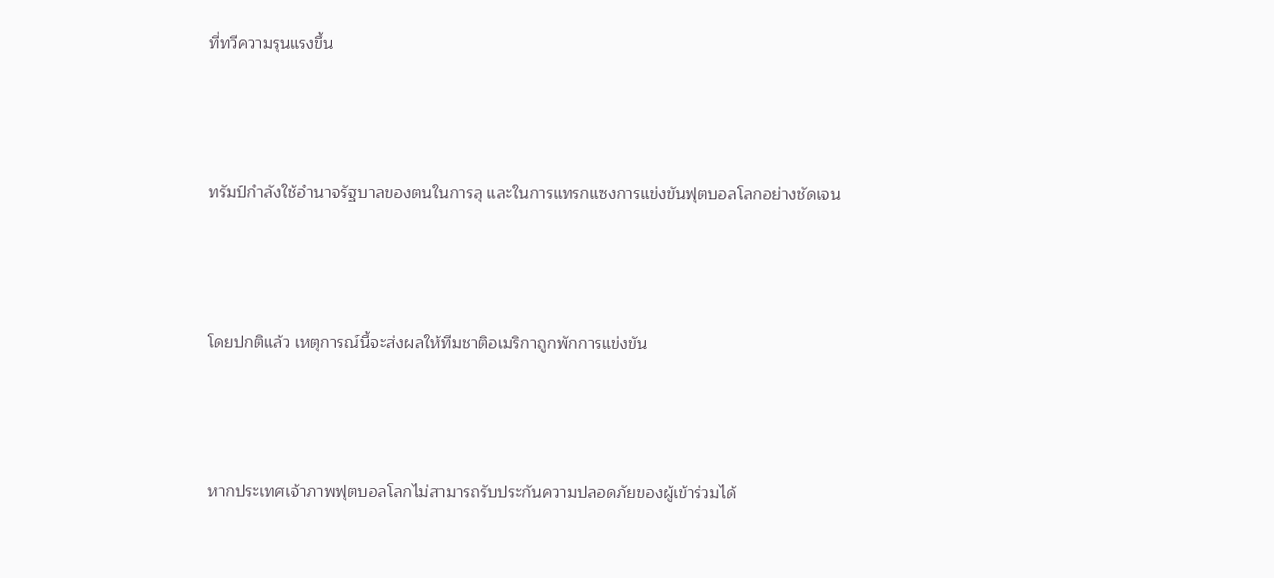ที่ทวีความรุนแรงขึ้น



ทรัมป์กำลังใช้อำนาจรัฐบาลของตนในการลุ และในการแทรกแซงการแข่งขันฟุตบอลโลกอย่างชัดเจน



โดยปกติแล้ว เหตุการณ์นี้จะส่งผลให้ทีมชาติอเมริกาถูกพักการแข่งขัน



หากประเทศเจ้าภาพฟุตบอลโลกไม่สามารถรับประกันความปลอดภัยของผู้เข้าร่วมได้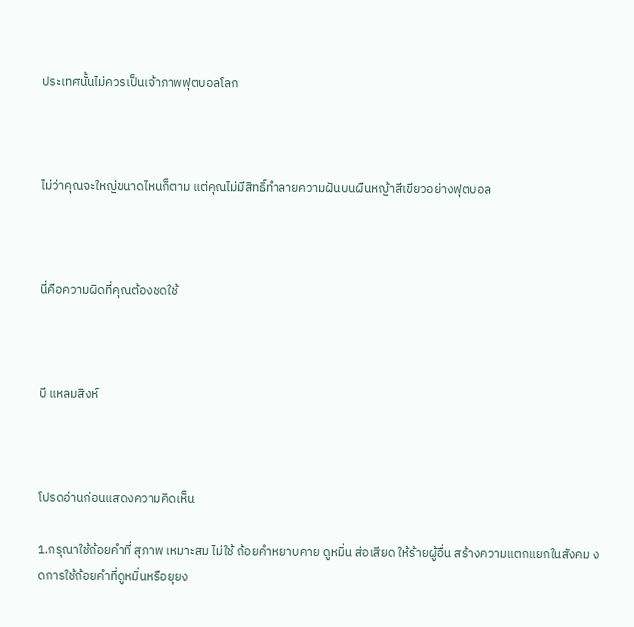ประเทศนั้นไม่ควรเป็นเจ้าภาพฟุตบอลโลก



ไม่ว่าคุณจะใหญ่ขนาดไหนก็ตาม แต่คุณไม่มีสิทธิ์ทำลายความฝันบนผืนหญ้าสีเขียวอย่างฟุตบอล



นี่คือความผิดที่คุณต้องชดใช้



บี แหลมสิงห์



โปรดอ่านก่อนแสดงความคิดเห็น

1.กรุณาใช้ถ้อยคำที่ สุภาพ เหมาะสม ไม่ใช้ ถ้อยคำหยาบคาย ดูหมิ่น ส่อเสียด ให้ร้ายผู้อื่น สร้างความแตกแยกในสังคม งดการใช้ถ้อยคำที่ดูหมิ่นหรือยุยง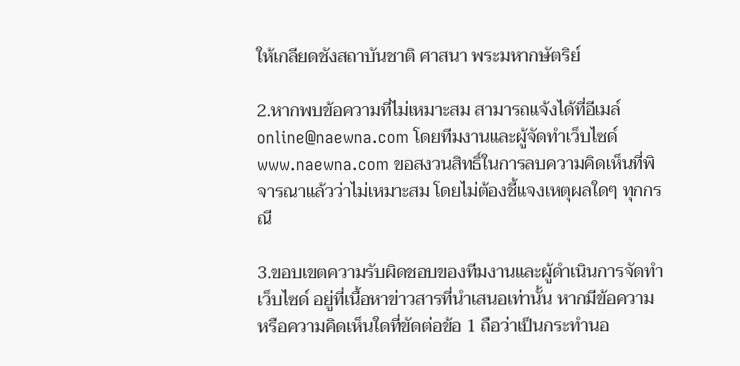ให้เกลียดชังสถาบันชาติ ศาสนา พระมหากษัตริย์

2.หากพบข้อความที่ไม่เหมาะสม สามารถแจ้งได้ที่อีเมล์ online@naewna.com โดยทีมงานและผู้จัดทำเว็บไซด์ www.naewna.com ขอสงวนสิทธิ์ในการลบความคิดเห็นที่พิจารณาแล้วว่าไม่เหมาะสม โดยไม่ต้องชี้แจงเหตุผลใดๆ ทุกกรณี

3.ขอบเขตความรับผิดชอบของทีมงานและผู้ดำเนินการจัดทำเว็บไซด์ อยู่ที่เนื้อหาข่าวสารที่นำเสนอเท่านั้น หากมีข้อความหรือความคิดเห็นใดที่ขัดต่อข้อ 1 ถือว่าเป็นกระทำนอ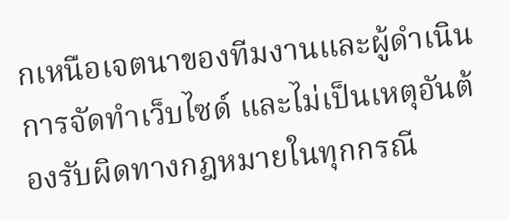กเหนือเจตนาของทีมงานและผู้ดำเนินการจัดทำเว็บไซด์ และไม่เป็นเหตุอันต้องรับผิดทางกฎหมายในทุกกรณี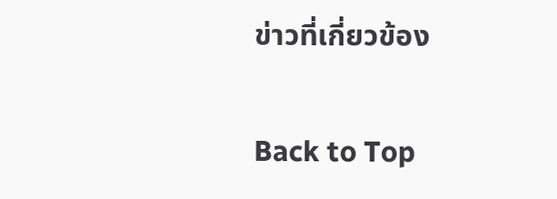ข่าวที่เกี่ยวข้อง

Back to Top